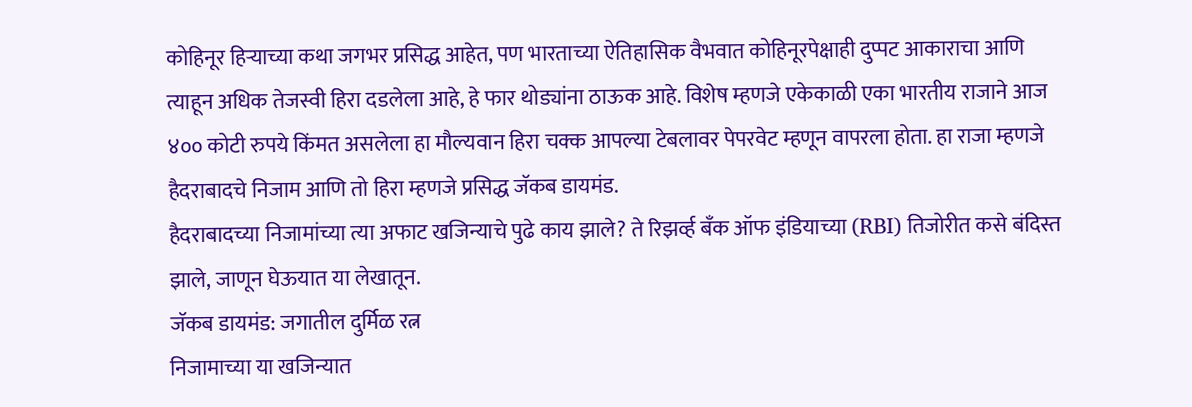कोहिनूर हिऱ्याच्या कथा जगभर प्रसिद्ध आहेत, पण भारताच्या ऐतिहासिक वैभवात कोहिनूरपेक्षाही दुप्पट आकाराचा आणि त्याहून अधिक तेजस्वी हिरा दडलेला आहे, हे फार थोड्यांना ठाऊक आहे. विशेष म्हणजे एकेकाळी एका भारतीय राजाने आज ४०० कोटी रुपये किंमत असलेला हा मौल्यवान हिरा चक्क आपल्या टेबलावर पेपरवेट म्हणून वापरला होता. हा राजा म्हणजे हैदराबादचे निजाम आणि तो हिरा म्हणजे प्रसिद्ध जॅकब डायमंड.
हैदराबादच्या निजामांच्या त्या अफाट खजिन्याचे पुढे काय झाले? ते रिझर्व्ह बँक ऑफ इंडियाच्या (RBI) तिजोरीत कसे बंदिस्त झाले, जाणून घेऊयात या लेखातून.
जॅकब डायमंड: जगातील दुर्मिळ रत्न
निजामाच्या या खजिन्यात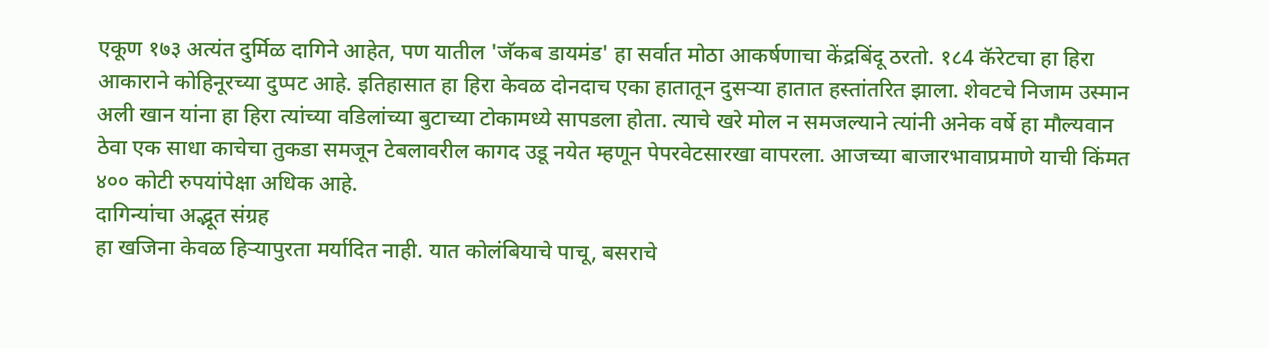एकूण १७३ अत्यंत दुर्मिळ दागिने आहेत, पण यातील 'जॅकब डायमंड' हा सर्वात मोठा आकर्षणाचा केंद्रबिंदू ठरतो. १८4 कॅरेटचा हा हिरा आकाराने कोहिनूरच्या दुप्पट आहे. इतिहासात हा हिरा केवळ दोनदाच एका हातातून दुसऱ्या हातात हस्तांतरित झाला. शेवटचे निजाम उस्मान अली खान यांना हा हिरा त्यांच्या वडिलांच्या बुटाच्या टोकामध्ये सापडला होता. त्याचे खरे मोल न समजल्याने त्यांनी अनेक वर्षे हा मौल्यवान ठेवा एक साधा काचेचा तुकडा समजून टेबलावरील कागद उडू नयेत म्हणून पेपरवेटसारखा वापरला. आजच्या बाजारभावाप्रमाणे याची किंमत ४०० कोटी रुपयांपेक्षा अधिक आहे.
दागिन्यांचा अद्भूत संग्रह
हा खजिना केवळ हिऱ्यापुरता मर्यादित नाही. यात कोलंबियाचे पाचू, बसराचे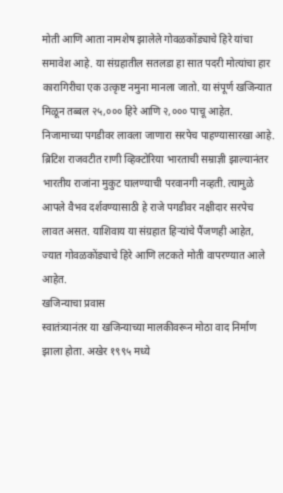मोती आणि आता नामशेष झालेले गोवळकोंड्याचे हिरे यांचा समावेश आहे. या संग्रहातील सतलडा हा सात पदरी मोत्यांचा हार कारागिरीचा एक उत्कृष्ट नमुना मानला जातो. या संपूर्ण खजिन्यात मिळून तब्बल २५,००० हिरे आणि २,००० पाचू आहेत.
निजामाच्या पगडीवर लावला जाणारा सरपेच पाहण्यासारखा आहे. ब्रिटिश राजवटीत राणी व्हिक्टोरिया भारताची सम्राज्ञी झाल्यानंतर भारतीय राजांना मुकुट घालण्याची परवानगी नव्हती. त्यामुळे आपले वैभव दर्शवण्यासाठी हे राजे पगडीवर नक्षीदार सरपेच लावत असत. याशिवाय या संग्रहात हिऱ्यांचे पैंजणही आहेत, ज्यात गोवळकोंड्याचे हिरे आणि लटकते मोती वापरण्यात आले आहेत.
खजिन्याचा प्रवास
स्वातंत्र्यानंतर या खजिन्याच्या मालकीवरून मोठा वाद निर्माण झाला होता. अखेर १९९५ मध्ये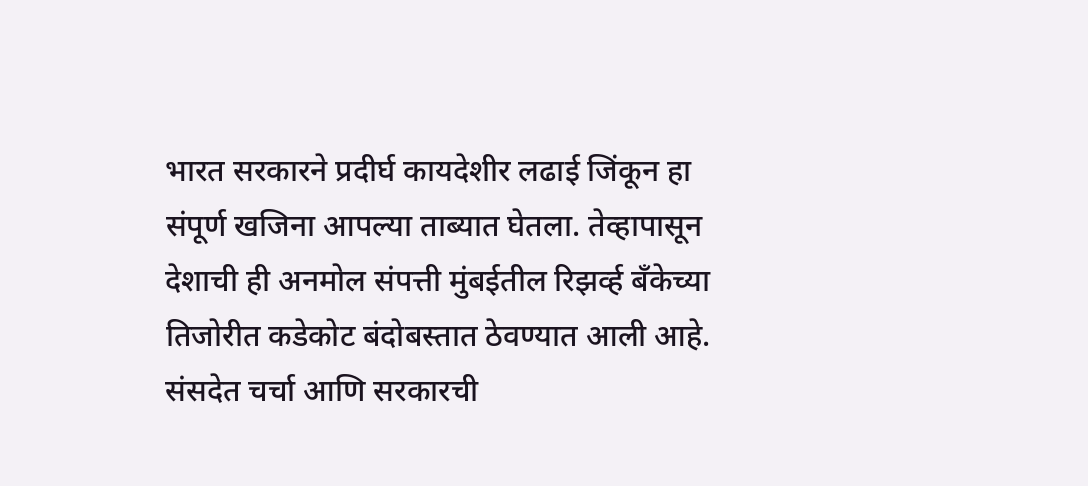भारत सरकारने प्रदीर्घ कायदेशीर लढाई जिंकून हा संपूर्ण खजिना आपल्या ताब्यात घेतला. तेव्हापासून देशाची ही अनमोल संपत्ती मुंबईतील रिझर्व्ह बँकेच्या तिजोरीत कडेकोट बंदोबस्तात ठेवण्यात आली आहे.
संसदेत चर्चा आणि सरकारची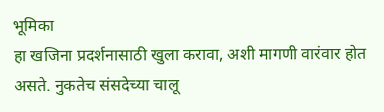भूमिका
हा खजिना प्रदर्शनासाठी खुला करावा, अशी मागणी वारंवार होत असते. नुकतेच संसदेच्या चालू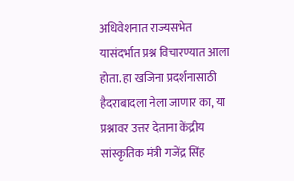अधिवेशनात राज्यसभेत यासंदर्भात प्रश्न विचारण्यात आला होता. हा खजिना प्रदर्शनासाठी हैदराबादला नेला जाणार का, या प्रश्नावर उत्तर देताना केंद्रीय सांस्कृतिक मंत्री गजेंद्र सिंह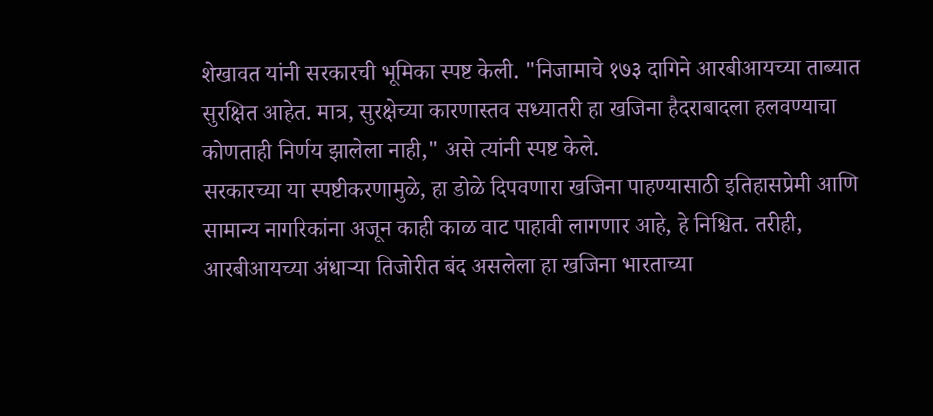शेखावत यांनी सरकारची भूमिका स्पष्ट केली. "निजामाचे १७३ दागिने आरबीआयच्या ताब्यात सुरक्षित आहेत. मात्र, सुरक्षेच्या कारणास्तव सध्यातरी हा खजिना हैदराबादला हलवण्याचा कोणताही निर्णय झालेला नाही," असे त्यांनी स्पष्ट केले.
सरकारच्या या स्पष्टीकरणामुळे, हा डोळे दिपवणारा खजिना पाहण्यासाठी इतिहासप्रेमी आणि सामान्य नागरिकांना अजून काही काळ वाट पाहावी लागणार आहे, हे निश्चित. तरीही, आरबीआयच्या अंधाऱ्या तिजोरीत बंद असलेला हा खजिना भारताच्या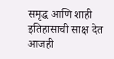समृद्ध आणि शाही इतिहासाची साक्ष देत आजही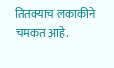तितक्याच लकाकीने चमकत आहे.